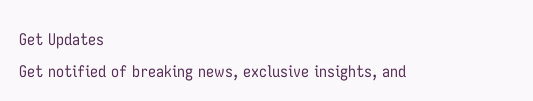Get Updates
Get notified of breaking news, exclusive insights, and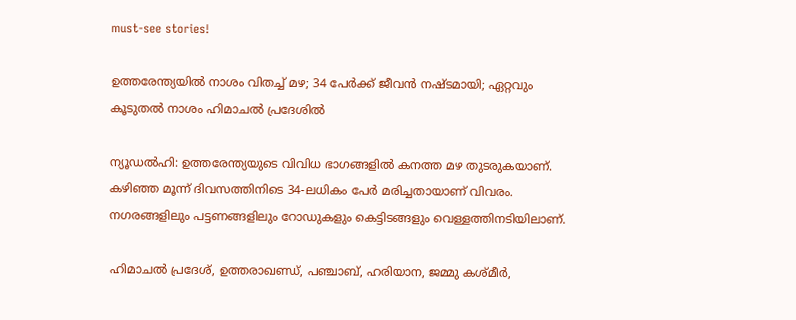must-see stories!

ഉത്തരേന്ത്യയിൽ നാശം വിതച്ച് മഴ; 34 പേർക്ക് ജീവൻ നഷ്ടമായി; ഏറ്റവും കൂടുതൽ നാശം ഹിമാചൽ പ്രദേശിൽ

ന്യൂഡൽഹി: ഉത്തരേന്ത്യയുടെ വിവിധ ഭാഗങ്ങളിൽ കനത്ത മഴ തുടരുകയാണ്. കഴിഞ്ഞ മൂന്ന് ദിവസത്തിനിടെ 34-ലധികം പേർ മരിച്ചതായാണ് വിവരം. നഗരങ്ങളിലും പട്ടണങ്ങളിലും റോഡുകളും കെട്ടിടങ്ങളും വെള്ളത്തിനടിയിലാണ്.

ഹിമാചൽ പ്രദേശ്, ഉത്തരാഖണ്ഡ്, പഞ്ചാബ്, ഹരിയാന, ജമ്മു കശ്മീർ,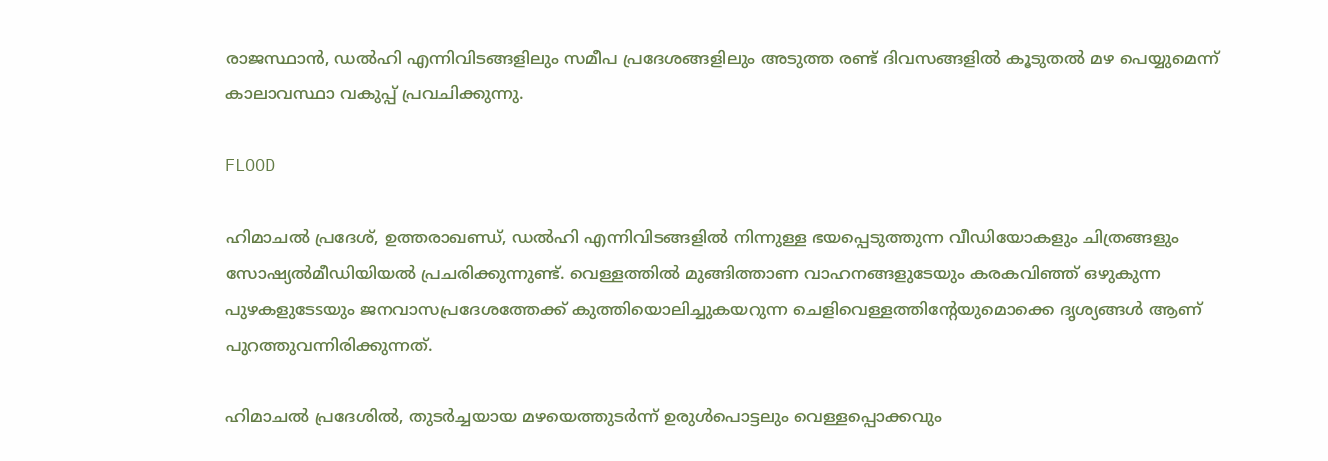രാജസ്ഥാൻ, ഡൽഹി എന്നിവിടങ്ങളിലും സമീപ പ്രദേശങ്ങളിലും അടുത്ത രണ്ട് ദിവസങ്ങളിൽ കൂടുതൽ മഴ പെയ്യുമെന്ന് കാലാവസ്ഥാ വകുപ്പ് പ്രവചിക്കുന്നു.

FLOOD

ഹിമാചൽ പ്രദേശ്, ഉത്തരാഖണ്ഡ്, ഡൽഹി എന്നിവിടങ്ങളിൽ നിന്നുള്ള ഭയപ്പെടുത്തുന്ന വീഡിയോകളും ചിത്രങ്ങളും സോഷ്യൽമീഡിയിയൽ പ്രചരിക്കുന്നുണ്ട്. വെള്ളത്തിൽ മുങ്ങിത്താണ വാഹനങ്ങളുടേയും കരകവിഞ്ഞ് ഒഴുകുന്ന പുഴകളുടേsയും ജനവാസപ്രദേശത്തേക്ക് കുത്തിയൊലിച്ചുകയറുന്ന ചെളിവെള്ളത്തിന്റേയുമൊക്കെ ദൃശ്യങ്ങൾ ആണ് പുറത്തുവന്നിരിക്കുന്നത്.

ഹിമാചൽ പ്രദേശിൽ, തുടർച്ചയായ മഴയെത്തുടർന്ന് ഉരുൾപൊട്ടലും വെള്ളപ്പൊക്കവും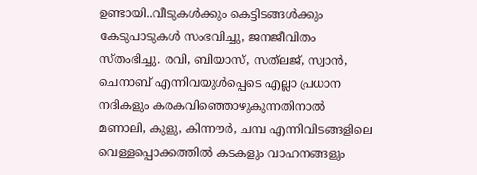ഉണ്ടായി..വീടുകൾക്കും കെട്ടിടങ്ങൾക്കും കേടുപാടുകൾ സംഭവിച്ചു, ജനജീവിതം സ്തംഭിച്ചു. രവി, ബിയാസ്, സത്‌ലജ്, സ്വാൻ, ചെനാബ് എന്നിവയുൾപ്പെടെ എല്ലാ പ്രധാന നദികളും കരകവിഞ്ഞൊഴുകുന്നതിനാൽ മണാലി, കുളു, കിന്നൗർ, ചമ്പ എന്നിവിടങ്ങളിലെ വെള്ളപ്പൊക്കത്തിൽ കടകളും വാഹനങ്ങളും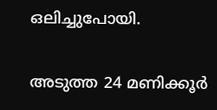ഒലിച്ചുപോയി.

അടുത്ത 24 മണിക്കൂർ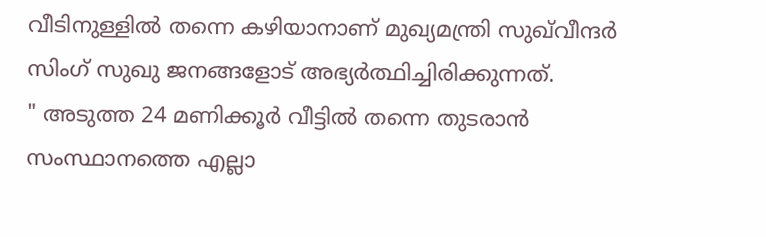വീടിനുള്ളിൽ തന്നെ കഴിയാനാണ് മുഖ്യമന്ത്രി സുഖ്‌വീന്ദർ സിംഗ് സുഖു ജനങ്ങളോട് അഭ്യർത്ഥിച്ചിരിക്കുന്നത്.
" അടുത്ത 24 മണിക്കൂർ വീട്ടിൽ തന്നെ തുടരാൻ സംസ്ഥാനത്തെ എല്ലാ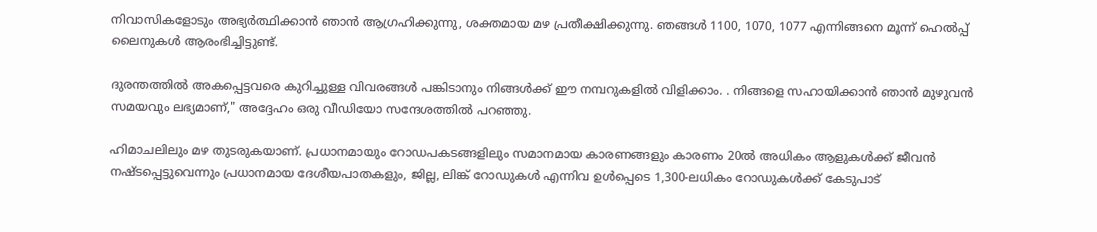നിവാസികളോടും അഭ്യർത്ഥിക്കാൻ ഞാൻ ആഗ്രഹിക്കുന്നു, ശക്തമായ മഴ പ്രതീക്ഷിക്കുന്നു. ഞങ്ങൾ 1100, 1070, 1077 എന്നിങ്ങനെ മൂന്ന് ഹെൽപ്പ് ലൈനുകൾ ആരംഭിച്ചിട്ടുണ്ട്.

ദുരന്തത്തിൽ അകപ്പെട്ടവരെ കുറിച്ചുള്ള വിവരങ്ങൾ പങ്കിടാനും നിങ്ങൾക്ക് ഈ നമ്പറുകളിൽ വിളിക്കാം. . നിങ്ങളെ സഹായിക്കാൻ ഞാൻ മുഴുവൻ സമയവും ലഭ്യമാണ്," അദ്ദേഹം ഒരു വീഡിയോ സന്ദേശത്തിൽ പറഞ്ഞു.

ഹിമാചലിലും മഴ തുടരുകയാണ്. പ്രധാനമായും റോഡപകടങ്ങളിലും സമാനമായ കാരണങ്ങളും കാരണം 20ൽ അധികം ആളുകൾക്ക് ജീവൻ നഷ്ടപ്പെട്ടുവെന്നും പ്രധാനമായ ദേശീയപാതകളും, ജില്ല, ലിങ്ക് റോഡുകൾ എന്നിവ ഉൾപ്പെടെ 1,300-ലധികം റോഡുകൾക്ക് കേടുപാട്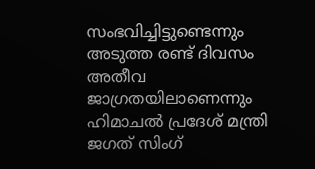സംഭവിച്ചിട്ടുണ്ടെന്നും അടുത്ത രണ്ട് ദിവസം അതീവ ജാഗ്രതയിലാണെന്നും ഹിമാചൽ പ്രദേശ് മന്ത്രി ജഗത് സിംഗ്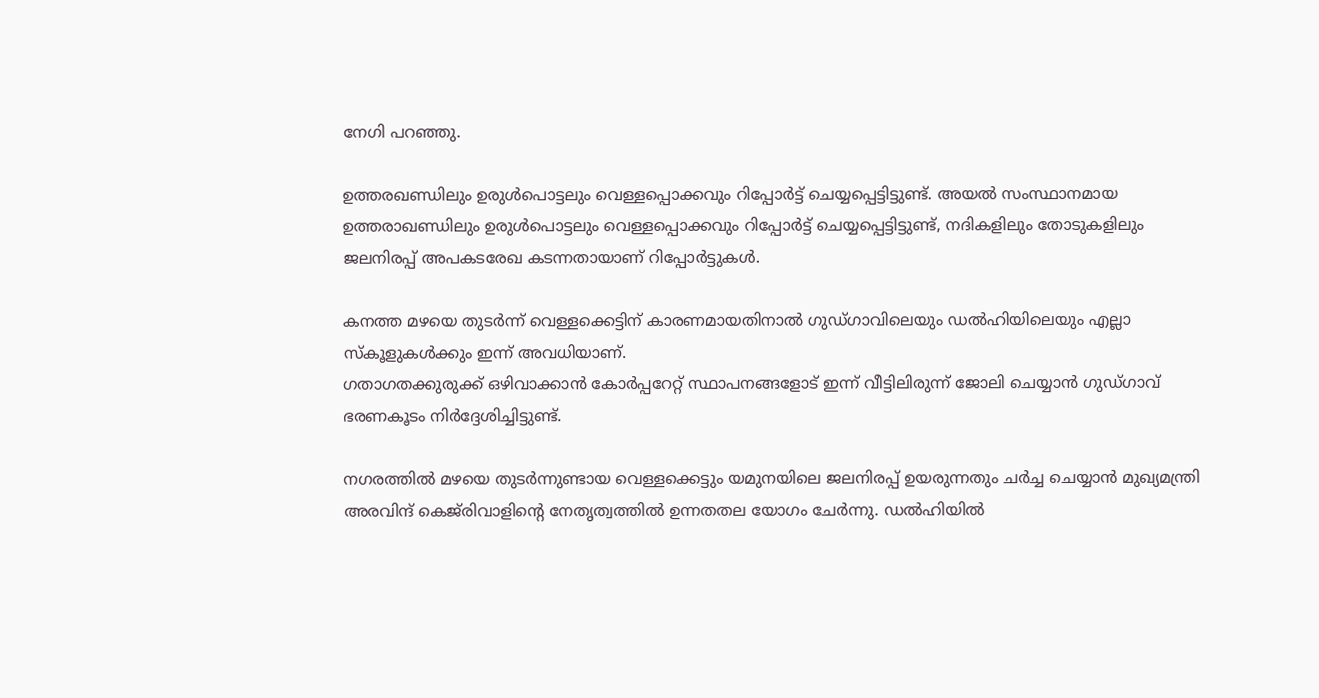നേഗി പറഞ്ഞു.

ഉത്തരഖണ്ഡിലും ഉരുൾപൊട്ടലും വെള്ളപ്പൊക്കവും റിപ്പോർട്ട് ചെയ്യപ്പെട്ടിട്ടുണ്ട്. അയൽ സംസ്ഥാനമായ ഉത്തരാഖണ്ഡിലും ഉരുൾപൊട്ടലും വെള്ളപ്പൊക്കവും റിപ്പോർട്ട് ചെയ്യപ്പെട്ടിട്ടുണ്ട്, നദികളിലും തോടുകളിലും ജലനിരപ്പ് അപകടരേഖ കടന്നതായാണ് റിപ്പോർട്ടുകൾ.

കനത്ത മഴയെ തുടർന്ന് വെള്ളക്കെട്ടിന് കാരണമായതിനാൽ ഗുഡ്ഗാവിലെയും ഡൽഹിയിലെയും എല്ലാ സ്‌കൂളുകൾക്കും ഇന്ന് അവധിയാണ്.
ഗതാഗതക്കുരുക്ക് ഒഴിവാക്കാൻ കോർപ്പറേറ്റ് സ്ഥാപനങ്ങളോട് ഇന്ന് വീട്ടിലിരുന്ന് ജോലി ചെയ്യാൻ ഗുഡ്ഗാവ് ഭരണകൂടം നിർദ്ദേശിച്ചിട്ടുണ്ട്.

നഗരത്തിൽ മഴയെ തുടർന്നുണ്ടായ വെള്ളക്കെട്ടും യമുനയിലെ ജലനിരപ്പ് ഉയരുന്നതും ചർച്ച ചെയ്യാൻ മുഖ്യമന്ത്രി അരവിന്ദ് കെജ്‌രിവാളിന്റെ നേതൃത്വത്തിൽ ഉന്നതതല യോഗം ചേർന്നു. ഡൽഹിയിൽ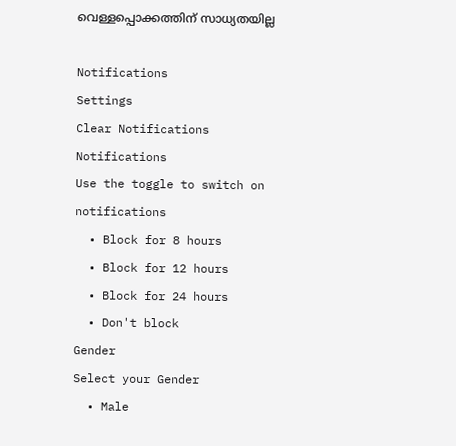വെള്ളപ്പൊക്കത്തിന് സാധ്യതയില്ല

Notifications
Settings
Clear Notifications
Notifications
Use the toggle to switch on notifications
  • Block for 8 hours
  • Block for 12 hours
  • Block for 24 hours
  • Don't block
Gender
Select your Gender
  • Male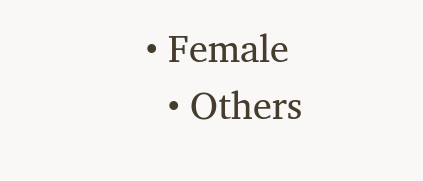• Female
  • Others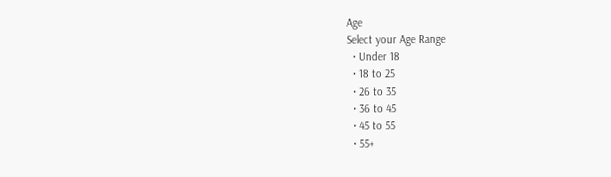Age
Select your Age Range
  • Under 18
  • 18 to 25
  • 26 to 35
  • 36 to 45
  • 45 to 55
  • 55+